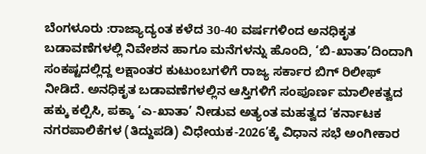ಬೆಂಗಳೂರು :ರಾಜ್ಯಾದ್ಯಂತ ಕಳೆದ 30-40 ವರ್ಷಗಳಿಂದ ಅನಧಿಕೃತ ಬಡಾವಣೆಗಳಲ್ಲಿ ನಿವೇಶನ ಹಾಗೂ ಮನೆಗಳನ್ನು ಹೊಂದಿ, ‘ಬಿ-ಖಾತಾ’ದಿಂದಾಗಿ ಸಂಕಷ್ಟದಲ್ಲಿದ್ದ ಲಕ್ಷಾಂತರ ಕುಟುಂಬಗಳಿಗೆ ರಾಜ್ಯ ಸರ್ಕಾರ ಬಿಗ್ ರಿಲೀಫ್ ನೀಡಿದೆ. ಅನಧಿಕೃತ ಬಡಾವಣೆಗಳಲ್ಲಿನ ಆಸ್ತಿಗಳಿಗೆ ಸಂಪೂರ್ಣ ಮಾಲೀಕತ್ವದ ಹಕ್ಕು ಕಲ್ಪಿಸಿ, ಪಕ್ಕಾ ‘ಎ-ಖಾತಾ’ ನೀಡುವ ಅತ್ಯಂತ ಮಹತ್ವದ ‘ಕರ್ನಾಟಕ ನಗರಪಾಲಿಕೆಗಳ (ತಿದ್ದುಪಡಿ) ವಿಧೇಯಕ-2026’ಕ್ಕೆ ವಿಧಾನ ಸಭೆ ಅಂಗೀಕಾರ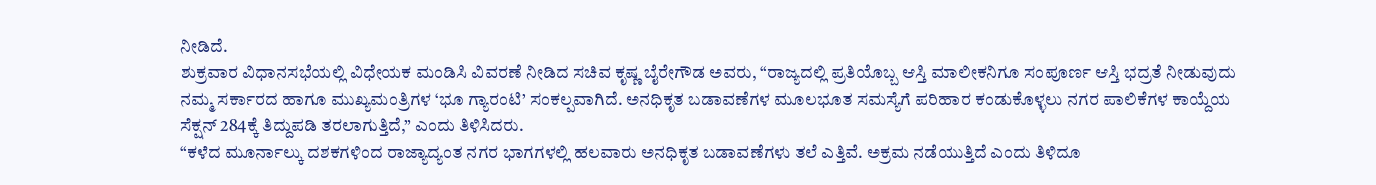ನೀಡಿದೆ.
ಶುಕ್ರವಾರ ವಿಧಾನಸಭೆಯಲ್ಲಿ ವಿಧೇಯಕ ಮಂಡಿಸಿ ವಿವರಣೆ ನೀಡಿದ ಸಚಿವ ಕೃಷ್ಣ ಬೈರೇಗೌಡ ಅವರು, “ರಾಜ್ಯದಲ್ಲಿ ಪ್ರತಿಯೊಬ್ಬ ಆಸ್ತಿ ಮಾಲೀಕನಿಗೂ ಸಂಪೂರ್ಣ ಆಸ್ತಿ ಭದ್ರತೆ ನೀಡುವುದು ನಮ್ಮ ಸರ್ಕಾರದ ಹಾಗೂ ಮುಖ್ಯಮಂತ್ರಿಗಳ ‘ಭೂ ಗ್ಯಾರಂಟಿ’ ಸಂಕಲ್ಪವಾಗಿದೆ. ಅನಧಿಕೃತ ಬಡಾವಣೆಗಳ ಮೂಲಭೂತ ಸಮಸ್ಯೆಗೆ ಪರಿಹಾರ ಕಂಡುಕೊಳ್ಳಲು ನಗರ ಪಾಲಿಕೆಗಳ ಕಾಯ್ದೆಯ ಸೆಕ್ಷನ್ 284ಕ್ಕೆ ತಿದ್ದುಪಡಿ ತರಲಾಗುತ್ತಿದೆ,” ಎಂದು ತಿಳಿಸಿದರು.
“ಕಳೆದ ಮೂರ್ನಾಲ್ಕು ದಶಕಗಳಿಂದ ರಾಜ್ಯಾದ್ಯಂತ ನಗರ ಭಾಗಗಳಲ್ಲಿ ಹಲವಾರು ಅನಧಿಕೃತ ಬಡಾವಣೆಗಳು ತಲೆ ಎತ್ತಿವೆ. ಅಕ್ರಮ ನಡೆಯುತ್ತಿದೆ ಎಂದು ತಿಳಿದೂ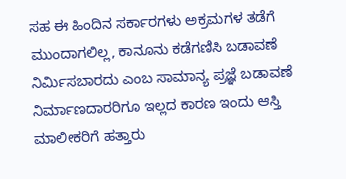ಸಹ ಈ ಹಿಂದಿನ ಸರ್ಕಾರಗಳು ಅಕ್ರಮಗಳ ತಡೆಗೆ ಮುಂದಾಗಲಿಲ್ಲ, ಕಾನೂನು ಕಡೆಗಣಿಸಿ ಬಡಾವಣೆ ನಿರ್ಮಿಸಬಾರದು ಎಂಬ ಸಾಮಾನ್ಯ ಪ್ರಜ್ಞೆ ಬಡಾವಣೆ ನಿರ್ಮಾಣದಾರರಿಗೂ ಇಲ್ಲದ ಕಾರಣ ಇಂದು ಆಸ್ತಿ ಮಾಲೀಕರಿಗೆ ಹತ್ತಾರು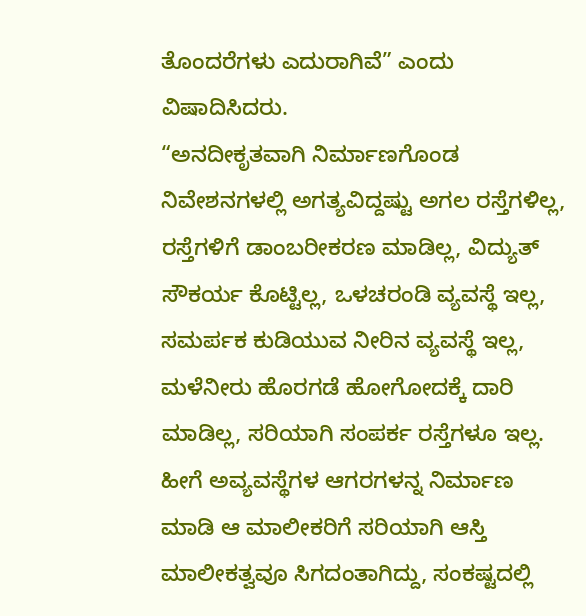ತೊಂದರೆಗಳು ಎದುರಾಗಿವೆ” ಎಂದು ವಿಷಾದಿಸಿದರು.
“ಅನದೀಕೃತವಾಗಿ ನಿರ್ಮಾಣಗೊಂಡ ನಿವೇಶನಗಳಲ್ಲಿ ಅಗತ್ಯವಿದ್ದಷ್ಟು ಅಗಲ ರಸ್ತೆಗಳಿಲ್ಲ, ರಸ್ತೆಗಳಿಗೆ ಡಾಂಬರೀಕರಣ ಮಾಡಿಲ್ಲ, ವಿದ್ಯುತ್ ಸೌಕರ್ಯ ಕೊಟ್ಟಿಲ್ಲ, ಒಳಚರಂಡಿ ವ್ಯವಸ್ಥೆ ಇಲ್ಲ, ಸಮರ್ಪಕ ಕುಡಿಯುವ ನೀರಿನ ವ್ಯವಸ್ಥೆ ಇಲ್ಲ, ಮಳೆನೀರು ಹೊರಗಡೆ ಹೋಗೋದಕ್ಕೆ ದಾರಿ ಮಾಡಿಲ್ಲ, ಸರಿಯಾಗಿ ಸಂಪರ್ಕ ರಸ್ತೆಗಳೂ ಇಲ್ಲ. ಹೀಗೆ ಅವ್ಯವಸ್ಥೆಗಳ ಆಗರಗಳನ್ನ ನಿರ್ಮಾಣ ಮಾಡಿ ಆ ಮಾಲೀಕರಿಗೆ ಸರಿಯಾಗಿ ಆಸ್ತಿ ಮಾಲೀಕತ್ವವೂ ಸಿಗದಂತಾಗಿದ್ದು, ಸಂಕಷ್ಟದಲ್ಲಿ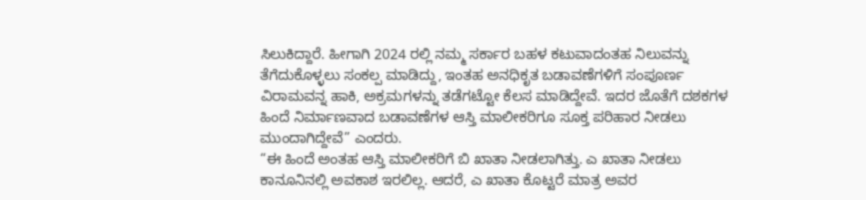ಸಿಲುಕಿದ್ದಾರೆ. ಹೀಗಾಗಿ 2024 ರಲ್ಲಿ ನಮ್ಮ ಸರ್ಕಾರ ಬಹಳ ಕಟುವಾದಂತಹ ನಿಲುವನ್ನು ತೆಗೆದುಕೊಳ್ಳಲು ಸಂಕಲ್ಪ ಮಾಡಿದ್ದು, ಇಂತಹ ಅನಧಿಕೃತ ಬಡಾವಣೆಗಳಿಗೆ ಸಂಪೂರ್ಣ ವಿರಾಮವನ್ನ ಹಾಕಿ, ಅಕ್ರಮಗಳನ್ನು ತಡೆಗಟ್ಟೋ ಕೆಲಸ ಮಾಡಿದ್ದೇವೆ. ಇದರ ಜೊತೆಗೆ ದಶಕಗಳ ಹಿಂದೆ ನಿರ್ಮಾಣವಾದ ಬಡಾವಣೆಗಳ ಆಸ್ತಿ ಮಾಲೀಕರಿಗೂ ಸೂಕ್ತ ಪರಿಹಾರ ನೀಡಲು ಮುಂದಾಗಿದ್ದೇವೆ” ಎಂದರು.
“ಈ ಹಿಂದೆ ಅಂತಹ ಆಸ್ತಿ ಮಾಲೀಕರಿಗೆ ಬಿ ಖಾತಾ ನೀಡಲಾಗಿತ್ತು. ಎ ಖಾತಾ ನೀಡಲು ಕಾನೂನಿನಲ್ಲಿ ಅವಕಾಶ ಇರಲಿಲ್ಲ. ಆದರೆ, ಎ ಖಾತಾ ಕೊಟ್ಟರೆ ಮಾತ್ರ ಅವರ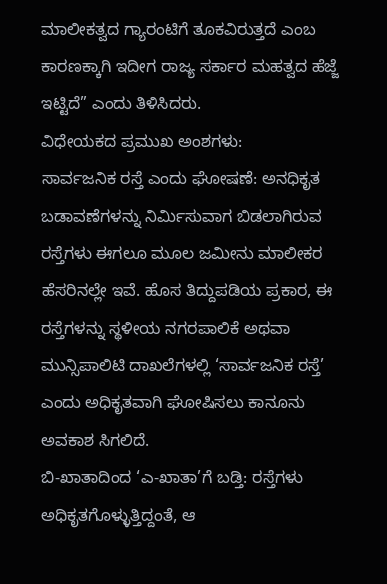ಮಾಲೀಕತ್ವದ ಗ್ಯಾರಂಟಿಗೆ ತೂಕವಿರುತ್ತದೆ ಎಂಬ ಕಾರಣಕ್ಕಾಗಿ ಇದೀಗ ರಾಜ್ಯ ಸರ್ಕಾರ ಮಹತ್ವದ ಹೆಜ್ಜೆ ಇಟ್ಟಿದೆ” ಎಂದು ತಿಳಿಸಿದರು.
ವಿಧೇಯಕದ ಪ್ರಮುಖ ಅಂಶಗಳು:
ಸಾರ್ವಜನಿಕ ರಸ್ತೆ ಎಂದು ಘೋಷಣೆ: ಅನಧಿಕೃತ ಬಡಾವಣೆಗಳನ್ನು ನಿರ್ಮಿಸುವಾಗ ಬಿಡಲಾಗಿರುವ ರಸ್ತೆಗಳು ಈಗಲೂ ಮೂಲ ಜಮೀನು ಮಾಲೀಕರ ಹೆಸರಿನಲ್ಲೇ ಇವೆ. ಹೊಸ ತಿದ್ದುಪಡಿಯ ಪ್ರಕಾರ, ಈ ರಸ್ತೆಗಳನ್ನು ಸ್ಥಳೀಯ ನಗರಪಾಲಿಕೆ ಅಥವಾ ಮುನ್ಸಿಪಾಲಿಟಿ ದಾಖಲೆಗಳಲ್ಲಿ ‘ಸಾರ್ವಜನಿಕ ರಸ್ತೆ’ ಎಂದು ಅಧಿಕೃತವಾಗಿ ಘೋಷಿಸಲು ಕಾನೂನು ಅವಕಾಶ ಸಿಗಲಿದೆ.
ಬಿ-ಖಾತಾದಿಂದ ‘ಎ-ಖಾತಾ’ಗೆ ಬಡ್ತಿ: ರಸ್ತೆಗಳು ಅಧಿಕೃತಗೊಳ್ಳುತ್ತಿದ್ದಂತೆ, ಆ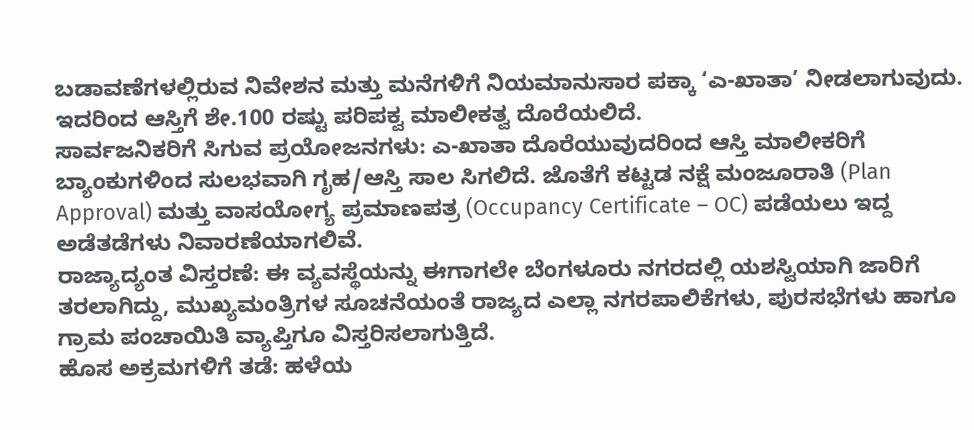ಬಡಾವಣೆಗಳಲ್ಲಿರುವ ನಿವೇಶನ ಮತ್ತು ಮನೆಗಳಿಗೆ ನಿಯಮಾನುಸಾರ ಪಕ್ಕಾ ‘ಎ-ಖಾತಾ’ ನೀಡಲಾಗುವುದು. ಇದರಿಂದ ಆಸ್ತಿಗೆ ಶೇ.100 ರಷ್ಟು ಪರಿಪಕ್ವ ಮಾಲೀಕತ್ವ ದೊರೆಯಲಿದೆ.
ಸಾರ್ವಜನಿಕರಿಗೆ ಸಿಗುವ ಪ್ರಯೋಜನಗಳು: ಎ-ಖಾತಾ ದೊರೆಯುವುದರಿಂದ ಆಸ್ತಿ ಮಾಲೀಕರಿಗೆ ಬ್ಯಾಂಕುಗಳಿಂದ ಸುಲಭವಾಗಿ ಗೃಹ/ಆಸ್ತಿ ಸಾಲ ಸಿಗಲಿದೆ. ಜೊತೆಗೆ ಕಟ್ಟಡ ನಕ್ಷೆ ಮಂಜೂರಾತಿ (Plan Approval) ಮತ್ತು ವಾಸಯೋಗ್ಯ ಪ್ರಮಾಣಪತ್ರ (Occupancy Certificate – OC) ಪಡೆಯಲು ಇದ್ದ ಅಡೆತಡೆಗಳು ನಿವಾರಣೆಯಾಗಲಿವೆ.
ರಾಜ್ಯಾದ್ಯಂತ ವಿಸ್ತರಣೆ: ಈ ವ್ಯವಸ್ಥೆಯನ್ನು ಈಗಾಗಲೇ ಬೆಂಗಳೂರು ನಗರದಲ್ಲಿ ಯಶಸ್ವಿಯಾಗಿ ಜಾರಿಗೆ ತರಲಾಗಿದ್ದು, ಮುಖ್ಯಮಂತ್ರಿಗಳ ಸೂಚನೆಯಂತೆ ರಾಜ್ಯದ ಎಲ್ಲಾ ನಗರಪಾಲಿಕೆಗಳು, ಪುರಸಭೆಗಳು ಹಾಗೂ ಗ್ರಾಮ ಪಂಚಾಯಿತಿ ವ್ಯಾಪ್ತಿಗೂ ವಿಸ್ತರಿಸಲಾಗುತ್ತಿದೆ.
ಹೊಸ ಅಕ್ರಮಗಳಿಗೆ ತಡೆ: ಹಳೆಯ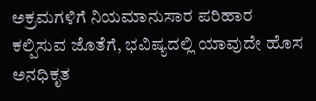ಅಕ್ರಮಗಳಿಗೆ ನಿಯಮಾನುಸಾರ ಪರಿಹಾರ ಕಲ್ಪಿಸುವ ಜೊತೆಗೆ, ಭವಿಷ್ಯದಲ್ಲಿ ಯಾವುದೇ ಹೊಸ ಅನಧಿಕೃತ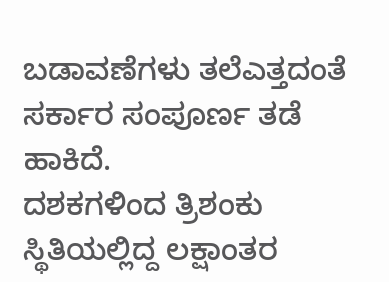ಬಡಾವಣೆಗಳು ತಲೆಎತ್ತದಂತೆ ಸರ್ಕಾರ ಸಂಪೂರ್ಣ ತಡೆ ಹಾಕಿದೆ.
ದಶಕಗಳಿಂದ ತ್ರಿಶಂಕು ಸ್ಥಿತಿಯಲ್ಲಿದ್ದ ಲಕ್ಷಾಂತರ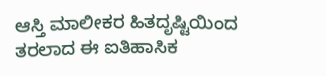ಆಸ್ತಿ ಮಾಲೀಕರ ಹಿತದೃಷ್ಟಿಯಿಂದ ತರಲಾದ ಈ ಐತಿಹಾಸಿಕ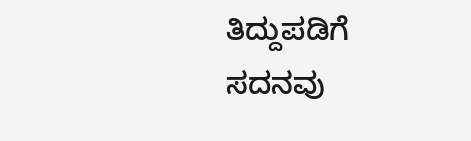ತಿದ್ದುಪಡಿಗೆ ಸದನವು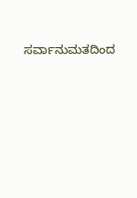ಸರ್ವಾನುಮತದಿಂದ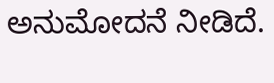ಅನುಮೋದನೆ ನೀಡಿದೆ.